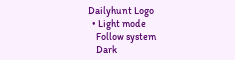Dailyhunt Logo
  • Light mode
    Follow system
    Dark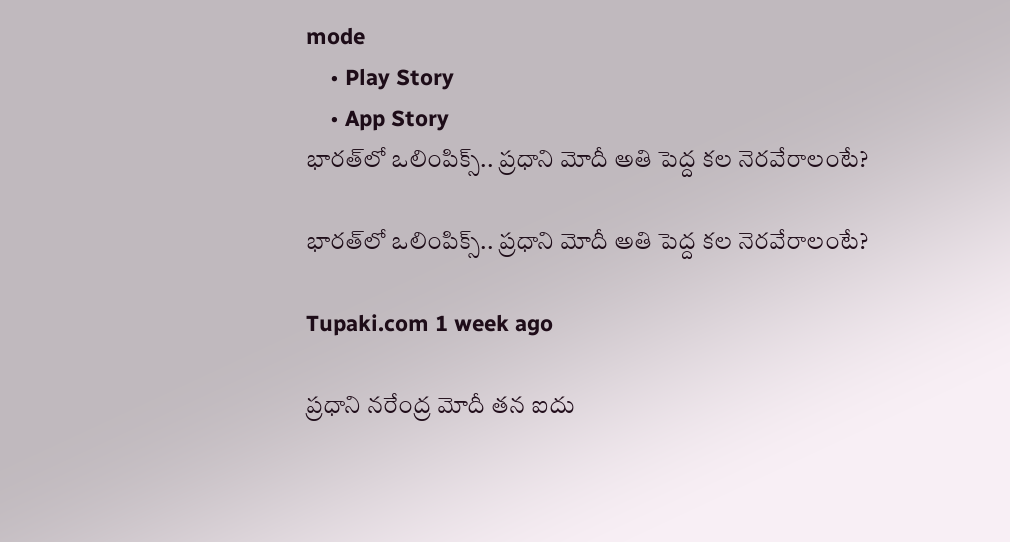mode
    • Play Story
    • App Story
భారత్‌లో ఒలింపిక్స్.. ప్రధాని మోదీ అతి పెద్ద కల నెరవేరాలంటే?

భారత్‌లో ఒలింపిక్స్.. ప్రధాని మోదీ అతి పెద్ద కల నెరవేరాలంటే?

Tupaki.com 1 week ago

ప్రధాని నరేంద్ర మోదీ తన ఐదు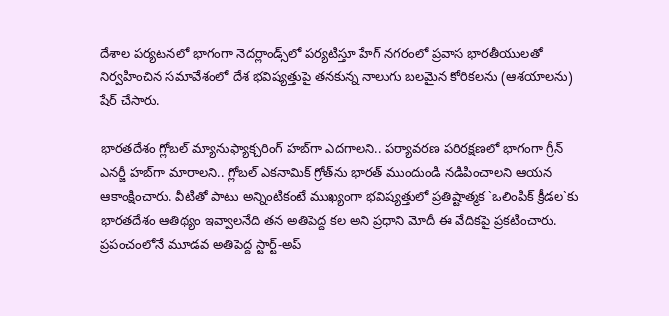దేశాల పర్యటనలో భాగంగా నెదర్లాండ్స్‌లో పర్యటిస్తూ హేగ్‌ నగరంలో ప్రవాస భారతీయులతో నిర్వహించిన సమావేశంలో దేశ భవిష్యత్తుపై తనకున్న నాలుగు బలమైన కోరికలను (ఆశయాలను) షేర్ చేసారు.

భారతదేశం గ్లోబల్ మ్యానుఫ్యాక్చరింగ్ హబ్‌గా ఎదగాలని.. పర్యావరణ పరిరక్షణలో భాగంగా గ్రీన్ ఎనర్జీ హబ్‌గా మారాలని.. గ్లోబల్ ఎకనామిక్ గ్రోత్‌ను భారత్ ముందుండి నడిపించాలని ఆయన ఆకాంక్షించారు. వీటితో పాటు అన్నింటికంటే ముఖ్యంగా భవిష్యత్తులో ప్రతిష్టాత్మక `ఒలింపిక్ క్రీడల`కు భారతదేశం ఆతిథ్యం ఇవ్వాలనేది తన అతిపెద్ద కల అని ప్రధాని మోదీ ఈ వేదికపై ప్రకటించారు. ప్రపంచంలోనే మూడవ అతిపెద్ద స్టార్ట్-అప్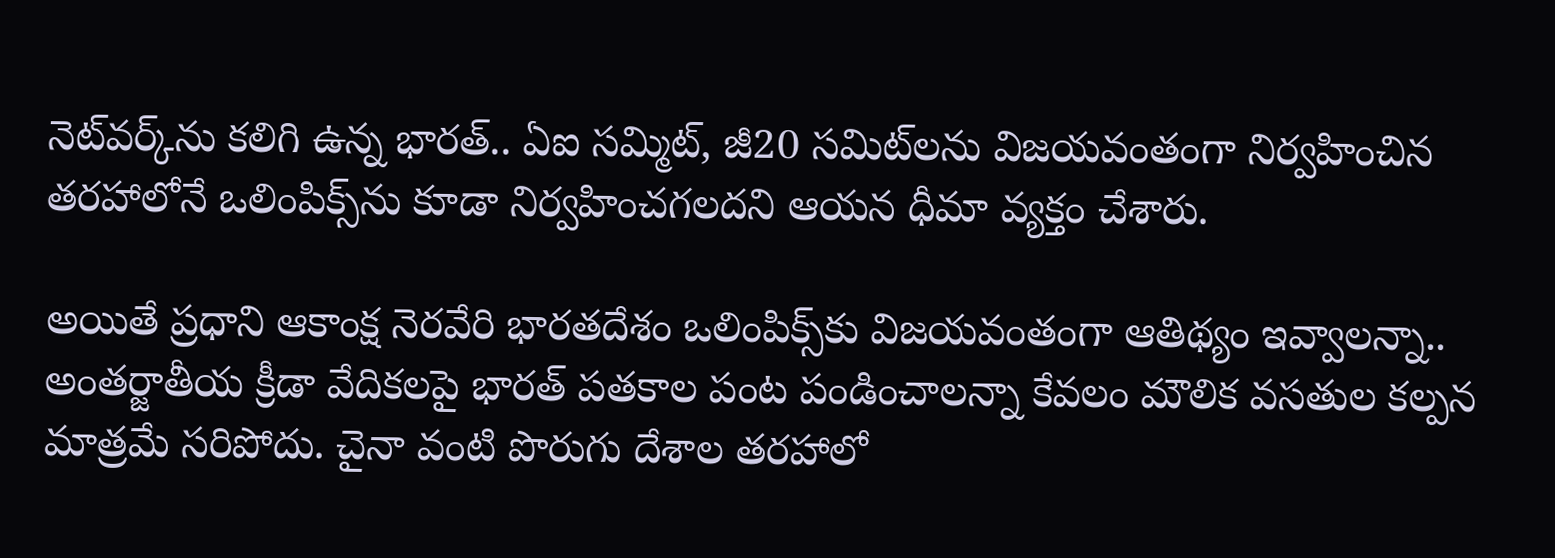నెట్‌వర్క్‌ను కలిగి ఉన్న భారత్.. ఏఐ సమ్మిట్, జీ20 సమిట్‌లను విజయవంతంగా నిర్వహించిన తరహాలోనే ఒలింపిక్స్‌ను కూడా నిర్వహించగలదని ఆయన ధీమా వ్యక్తం చేశారు.

అయితే ప్రధాని ఆకాంక్ష నెరవేరి భారతదేశం ఒలింపిక్స్‌కు విజయవంతంగా ఆతిథ్యం ఇవ్వాలన్నా.. అంతర్జాతీయ క్రీడా వేదికలపై భారత్ పతకాల పంట పండించాలన్నా కేవలం మౌలిక వసతుల కల్పన మాత్రమే సరిపోదు. చైనా వంటి పొరుగు దేశాల తరహాలో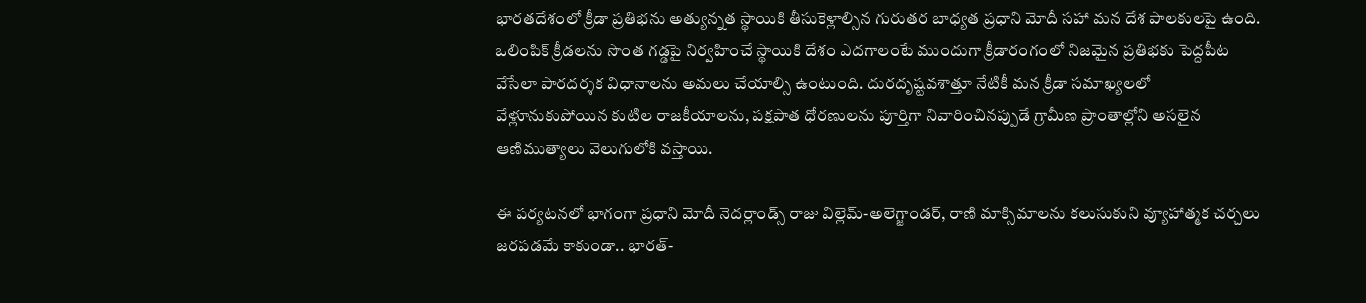భారతదేశంలో క్రీడా ప్రతిభను అత్యున్నత స్థాయికి తీసుకెళ్లాల్సిన గురుతర బాధ్యత ప్రధాని మోదీ సహా మన దేశ పాలకులపై ఉంది. ఒలింపిక్ క్రీడలను సొంత గడ్డపై నిర్వహించే స్థాయికి దేశం ఎదగాలంటే ముందుగా క్రీడారంగంలో నిజమైన ప్రతిభకు పెద్దపీట వేసేలా పారదర్శక విధానాలను అమలు చేయాల్సి ఉంటుంది. దురదృష్టవశాత్తూ నేటికీ మన క్రీడా సమాఖ్యలలో వేళ్లూనుకుపోయిన కుటిల రాజకీయాలను, పక్షపాత ధోరణులను పూర్తిగా నివారించినప్పుడే గ్రామీణ ప్రాంతాల్లోని అసలైన ఆణిముత్యాలు వెలుగులోకి వస్తాయి.

ఈ పర్యటనలో భాగంగా ప్రధాని మోదీ నెదర్లాండ్స్ రాజు విల్లెమ్-అలెగ్జాండర్, రాణి మాక్సిమాలను కలుసుకుని వ్యూహాత్మక చర్చలు జరపడమే కాకుండా.. భారత్-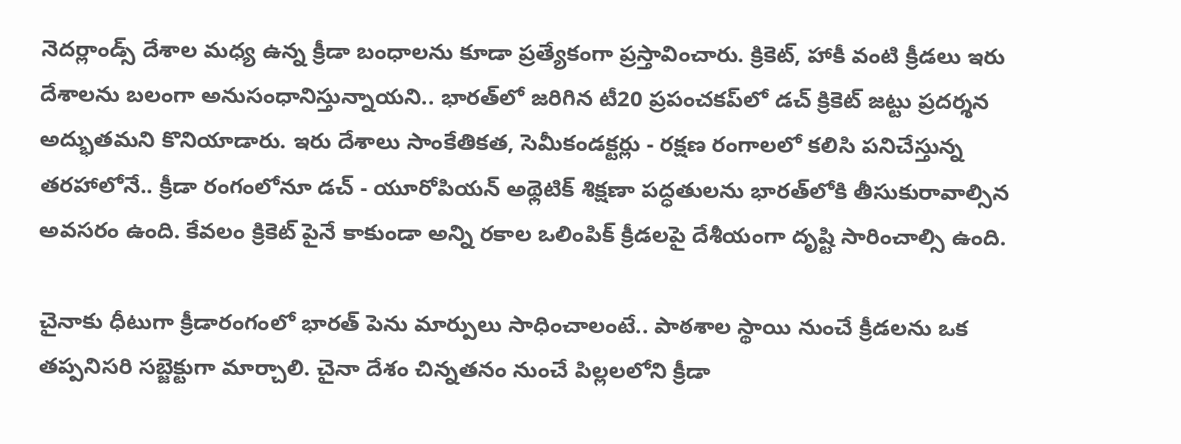నెదర్లాండ్స్ దేశాల మధ్య ఉన్న క్రీడా బంధాలను కూడా ప్రత్యేకంగా ప్రస్తావించారు. క్రికెట్, హాకీ వంటి క్రీడలు ఇరు దేశాలను బలంగా అనుసంధానిస్తున్నాయని.. భారత్‌లో జరిగిన టీ20 ప్రపంచకప్‌లో డచ్ క్రికెట్ జట్టు ప్రదర్శన అద్భుతమని కొనియాడారు. ఇరు దేశాలు సాంకేతికత, సెమీకండక్టర్లు - రక్షణ రంగాలలో కలిసి పనిచేస్తున్న తరహాలోనే.. క్రీడా రంగంలోనూ డచ్ - యూరోపియన్ అథ్లెటిక్ శిక్షణా పద్ధతులను భారత్‌లోకి తీసుకురావాల్సిన అవసరం ఉంది. కేవలం క్రికెట్ పైనే కాకుండా అన్ని రకాల ఒలింపిక్ క్రీడలపై దేశీయంగా దృష్టి సారించాల్సి ఉంది.

చైనాకు ధీటుగా క్రీడారంగంలో భారత్ పెను మార్పులు సాధించాలంటే.. పాఠశాల స్థాయి నుంచే క్రీడలను ఒక తప్పనిసరి సబ్జెక్టుగా మార్చాలి. చైనా దేశం చిన్నతనం నుంచే పిల్లలలోని క్రీడా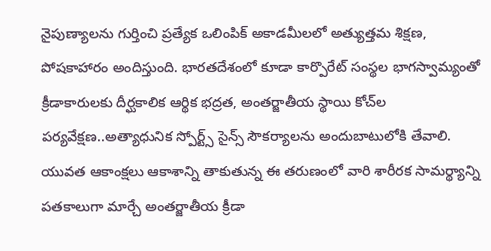నైపుణ్యాలను గుర్తించి ప్రత్యేక ఒలింపిక్ అకాడమీలలో అత్యుత్తమ శిక్షణ, పోషకాహారం అందిస్తుంది. భారతదేశంలో కూడా కార్పొరేట్ సంస్థల భాగస్వామ్యంతో క్రీడాకారులకు దీర్ఘకాలిక ఆర్థిక భద్రత, అంతర్జాతీయ స్థాయి కోచ్‌ల పర్యవేక్షణ..అత్యాధునిక స్పోర్ట్స్ సైన్స్ సౌకర్యాలను అందుబాటులోకి తేవాలి. యువత ఆకాంక్షలు ఆకాశాన్ని తాకుతున్న ఈ తరుణంలో వారి శారీరక సామర్థ్యాన్ని పతకాలుగా మార్చే అంతర్జాతీయ క్రీడా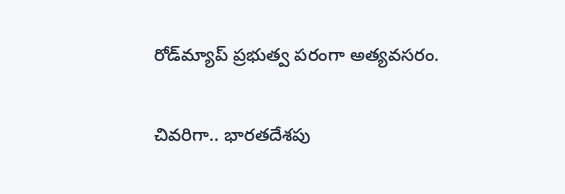రోడ్‌మ్యాప్ ప్రభుత్వ పరంగా అత్యవసరం.

చివరిగా.. భారతదేశపు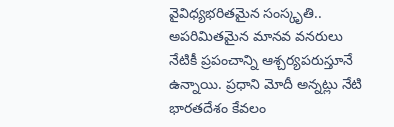వైవిధ్యభరితమైన సంస్కృతి.. అపరిమితమైన మానవ వనరులు నేటికీ ప్రపంచాన్ని ఆశ్చర్యపరుస్తూనే ఉన్నాయి. ప్రధాని మోదీ అన్నట్లు నేటి భారతదేశం కేవలం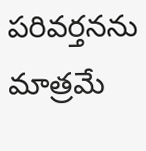పరివర్తనను మాత్రమే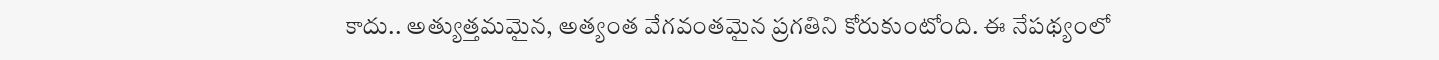కాదు.. అత్యుత్తమమైన, అత్యంత వేగవంతమైన ప్రగతిని కోరుకుంటోంది. ఈ నేపథ్యంలో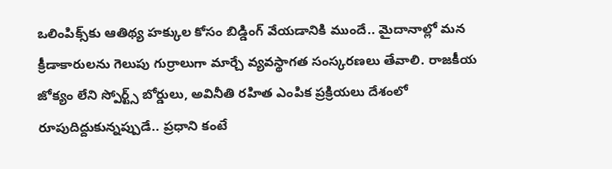ఒలింపిక్స్‌కు ఆతిథ్య హక్కుల కోసం బిడ్డింగ్ వేయడానికి ముందే.. మైదానాల్లో మన క్రీడాకారులను గెలుపు గుర్రాలుగా మార్చే వ్యవస్థాగత సంస్కరణలు తేవాలి. రాజకీయ జోక్యం లేని స్పోర్ట్స్ బోర్డులు, అవినీతి రహిత ఎంపిక ప్రక్రియలు దేశంలో రూపుదిద్దుకున్నప్పుడే.. ప్రధాని కంటే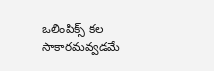ఒలింపిక్స్ కల సాకారమవ్వడమే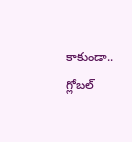కాకుండా.. గ్లోబల్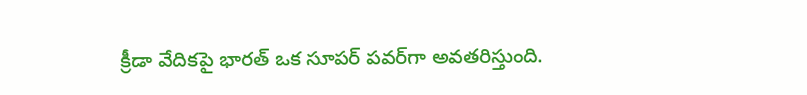క్రీడా వేదికపై భారత్ ఒక సూపర్ పవర్‌గా అవతరిస్తుంది.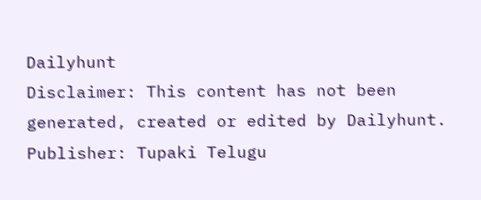Dailyhunt
Disclaimer: This content has not been generated, created or edited by Dailyhunt. Publisher: Tupaki Telugu